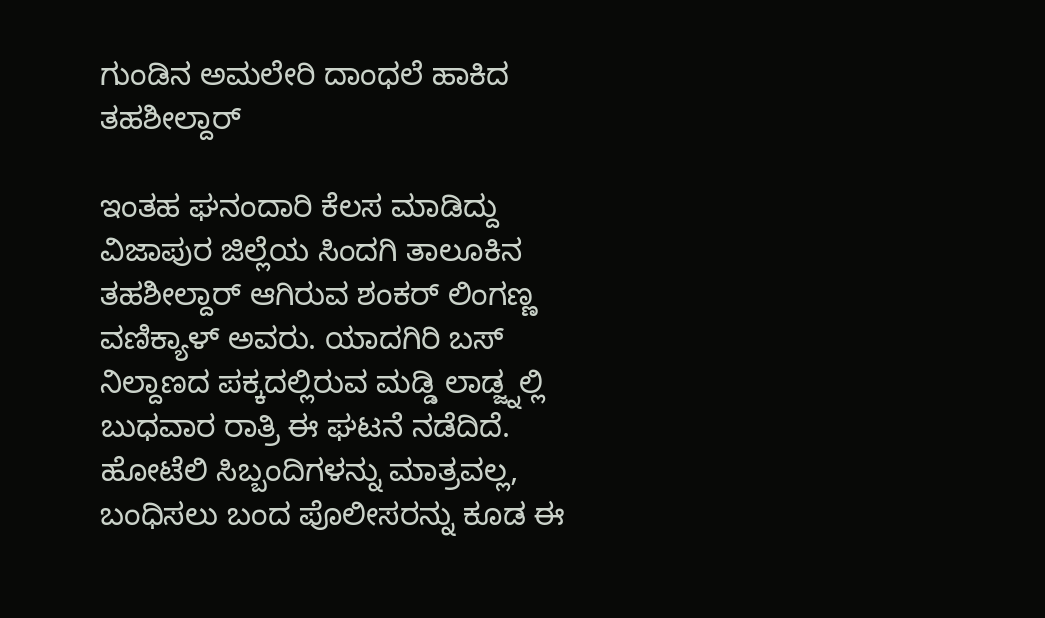ಗುಂಡಿನ ಅಮಲೇರಿ ದಾಂಧಲೆ ಹಾಕಿದ ತಹಶೀಲ್ದಾರ್

ಇಂತಹ ಘನಂದಾರಿ ಕೆಲಸ ಮಾಡಿದ್ದು ವಿಜಾಪುರ ಜಿಲ್ಲೆಯ ಸಿಂದಗಿ ತಾಲೂಕಿನ ತಹಶೀಲ್ದಾರ್ ಆಗಿರುವ ಶಂಕರ್ ಲಿಂಗಣ್ಣ ವಣಿಕ್ಯಾಳ್ ಅವರು. ಯಾದಗಿರಿ ಬಸ್ ನಿಲ್ದಾಣದ ಪಕ್ಕದಲ್ಲಿರುವ ಮಡ್ಡಿ ಲಾಡ್ಜ್ನಲ್ಲಿ ಬುಧವಾರ ರಾತ್ರಿ ಈ ಘಟನೆ ನಡೆದಿದೆ. ಹೋಟೆಲಿ ಸಿಬ್ಬಂದಿಗಳನ್ನು ಮಾತ್ರವಲ್ಲ, ಬಂಧಿಸಲು ಬಂದ ಪೊಲೀಸರನ್ನು ಕೂಡ ಈ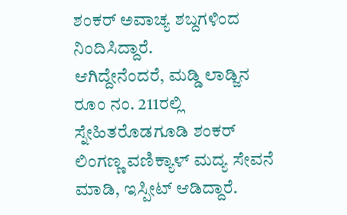ಶಂಕರ್ ಅವಾಚ್ಯ ಶಬ್ದಗಳಿಂದ ನಿಂದಿಸಿದ್ದಾರೆ.
ಆಗಿದ್ದೇನೆಂದರೆ, ಮಡ್ಡಿ ಲಾಡ್ಜಿನ ರೂಂ ನಂ. 211ರಲ್ಲಿ ಸ್ನೇಹಿತರೊಡಗೂಡಿ ಶಂಕರ್ ಲಿಂಗಣ್ಣ ವಣಿಕ್ಯಾಳ್ ಮದ್ಯ ಸೇವನೆ ಮಾಡಿ, ಇಸ್ಪೀಟ್ ಆಡಿದ್ದಾರೆ.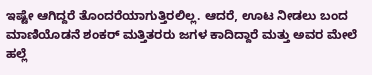ಇಷ್ಟೇ ಆಗಿದ್ದರೆ ತೊಂದರೆಯಾಗುತ್ತಿರಲಿಲ್ಲ. ಆದರೆ, ಊಟ ನೀಡಲು ಬಂದ ಮಾಣಿಯೊಡನೆ ಶಂಕರ್ ಮತ್ತಿತರರು ಜಗಳ ಕಾದಿದ್ದಾರೆ ಮತ್ತು ಅವರ ಮೇಲೆ ಹಲ್ಲೆ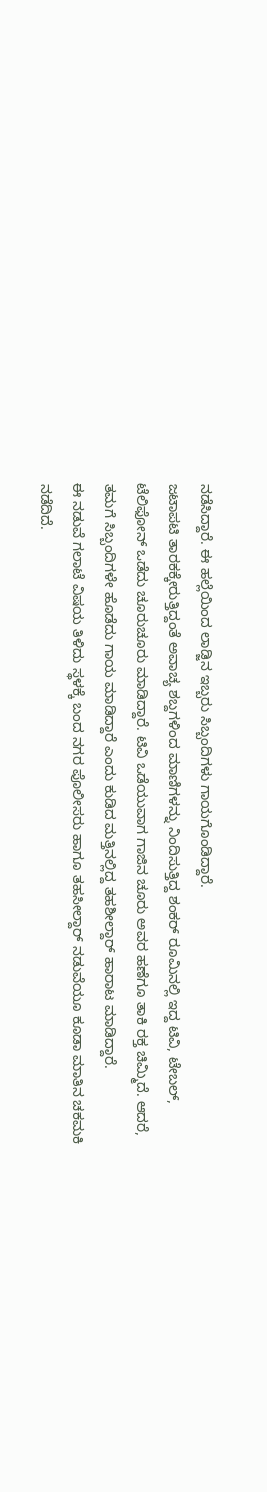ನಡೆಸಿದ್ದಾರೆ. ಈ ಹಲ್ಲೆಯಿಂದ ಲಾಡ್ಜಿನ ಇಬ್ಬರು ಸಿಬ್ಬಂದಿಗಳು ಗಾಯಗೊಂಡಿದ್ದಾರೆ.
ಜಟಾಪಟಿ ತಾರಕಕ್ಕೇರುತ್ತಿದ್ದಂತೆ ಅವಾಚ್ಯ ಶಬ್ದಗಳಿಂದ ಮಾಣಿಗಳನ್ನು ನಿಂದಿಸುತ್ತಿದ್ದ ಶಂಕರ್ ರೂಮಿನಲ್ಲಿ ಇದ್ದ ಟಿವಿ, ಟೇಬಲ್, ಟೆಲಿಫೋನ್ ಒಡೆದು ಚೂರುಚೂರು ಮಾಡಿದ್ದಾರೆ. ಟಿವಿ ಒಡೆಯುವಾಗ ಗಾಜಿನ ಚೂರು ಅವರ ಹಣೆಗೂ ತಾಕಿ ರಕ್ತ ಚಿಮ್ಮಿದೆ. ಆದರೆ, ತಮಗೆ ಸಿಬ್ಬಂದಿಗಳೇ ಹೊಡೆದು ಗಾಯ ಮಾಡಿದ್ದಾರೆ ಎಂದು ಕುಡಿದ ಮತ್ತಿನಲ್ಲಿದ್ದ ತಹಶೀಲ್ದಾರ್ ಹಾರಾಟ ಮಾಡಿದ್ದಾರೆ.
ಈ ನಡುವೆ ಗಲಾಟೆ ವಿಷಯ ತಿಳಿದು ಸ್ಥಳಕ್ಕೆ ಬಂದ ನಗರ ಪೊಲೀಸರು ಹಾಗೂ ತಹಸೀಲ್ದಾರ್ ನಡುವೆಯೂ ಕೂಡಾ ಮಾತಿನ ಚಕಮಕಿ ನಡೆದಿದೆ.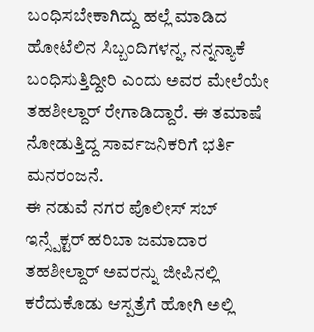ಬಂಧಿಸಬೇಕಾಗಿದ್ದು ಹಲ್ಲೆ ಮಾಡಿದ ಹೋಟೆಲಿನ ಸಿಬ್ಬಂದಿಗಳನ್ನ, ನನ್ನನ್ಯಾಕೆ ಬಂಧಿಸುತ್ತಿದ್ದೀರಿ ಎಂದು ಅವರ ಮೇಲೆಯೇ ತಹಶೀಲ್ದಾರ್ ರೇಗಾಡಿದ್ದಾರೆ. ಈ ತಮಾಷೆ ನೋಡುತ್ತಿದ್ದ ಸಾರ್ವಜನಿಕರಿಗೆ ಭರ್ತಿ ಮನರಂಜನೆ.
ಈ ನಡುವೆ ನಗರ ಪೊಲೀಸ್ ಸಬ್ ಇನ್ಸ್ಪೆಕ್ಟರ್ ಹರಿಬಾ ಜಮಾದಾರ ತಹಶೀಲ್ದಾರ್ ಅವರನ್ನು ಜೀಪಿನಲ್ಲಿ ಕರೆದುಕೊಡು ಆಸ್ಪತ್ರೆಗೆ ಹೋಗಿ ಅಲ್ಲಿ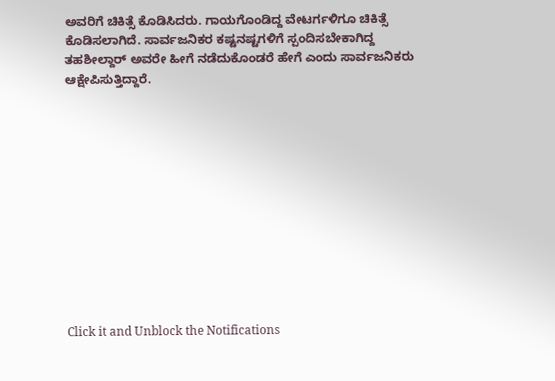ಅವರಿಗೆ ಚಿಕಿತ್ಸೆ ಕೊಡಿಸಿದರು. ಗಾಯಗೊಂಡಿದ್ದ ವೇಟರ್ಗಳಿಗೂ ಚಿಕಿತ್ಸೆ ಕೊಡಿಸಲಾಗಿದೆ. ಸಾರ್ವಜನಿಕರ ಕಷ್ಟನಷ್ಟಗಳಿಗೆ ಸ್ಪಂದಿಸಬೇಕಾಗಿದ್ದ ತಹಶೀಲ್ದಾರ್ ಅವರೇ ಹೀಗೆ ನಡೆದುಕೊಂಡರೆ ಹೇಗೆ ಎಂದು ಸಾರ್ವಜನಿಕರು ಆಕ್ಷೇಪಿಸುತ್ತಿದ್ದಾರೆ.












Click it and Unblock the Notifications